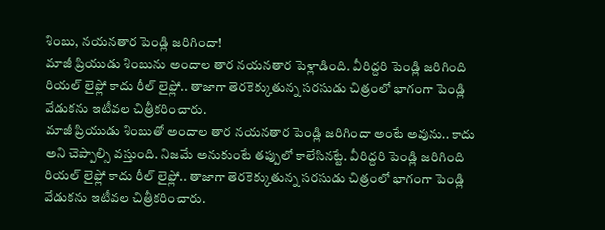శింబు, నయనతార పెండ్లి జరిగిందా!
మాజీ ప్రియుడు శింబును అందాల తార నయనతార పెళ్లాడింది. వీరిద్దరి పెండ్లి జరిగింది రియల్ లైఫ్లో కాదు రీల్ లైఫ్లో.. తాజాగా తెరకెక్కుతున్న సరసుడు చిత్రంలో భాగంగా పెండ్లి వేడుకను ఇటీవల చిత్రీకరించారు.
మాజీ ప్రియుడు శింబుతో అందాల తార నయనతార పెండ్లి జరిగిందా అంటే అవును.. కాదు అని చెప్పాల్సి వస్తుంది. నిజమే అనుకుంటే తప్పులో కాలేసినట్టే. వీరిద్దరి పెండ్లి జరిగింది రియల్ లైఫ్లో కాదు రీల్ లైఫ్లో.. తాజాగా తెరకెక్కుతున్న సరసుడు చిత్రంలో భాగంగా పెండ్లి వేడుకను ఇటీవల చిత్రీకరించారు.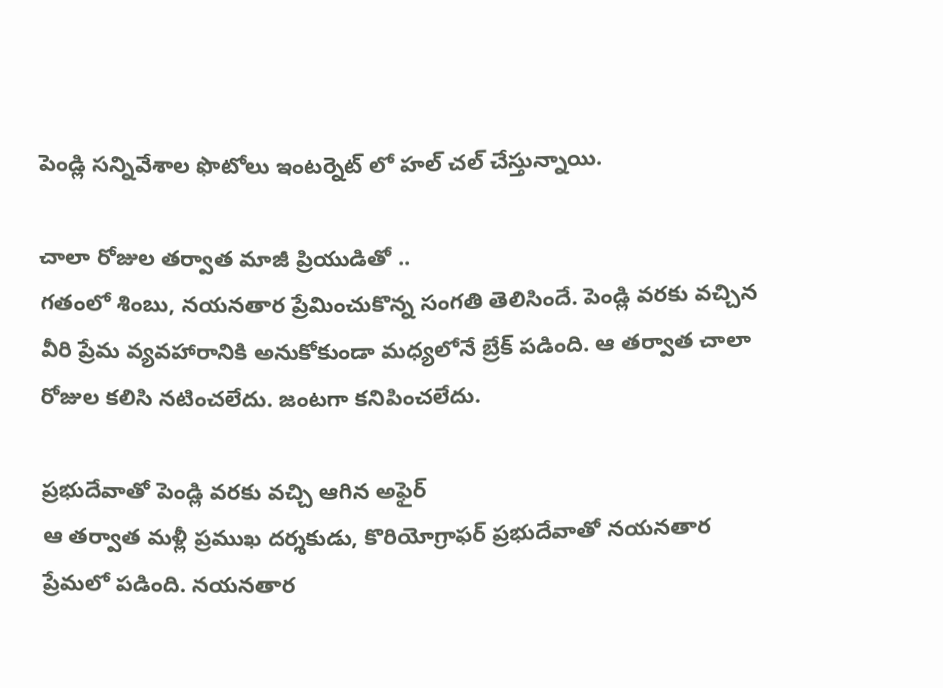పెండ్లి సన్నివేశాల ఫొటోలు ఇంటర్నెట్ లో హల్ చల్ చేస్తున్నాయి.

చాలా రోజుల తర్వాత మాజీ ప్రియుడితో ..
గతంలో శింబు, నయనతార ప్రేమించుకొన్న సంగతి తెలిసిందే. పెండ్లి వరకు వచ్చిన వీరి ప్రేమ వ్యవహారానికి అనుకోకుండా మధ్యలోనే బ్రేక్ పడింది. ఆ తర్వాత చాలా రోజుల కలిసి నటించలేదు. జంటగా కనిపించలేదు.

ప్రభుదేవాతో పెండ్లి వరకు వచ్చి ఆగిన అఫైర్
ఆ తర్వాత మళ్లీ ప్రముఖ దర్శకుడు, కొరియోగ్రాఫర్ ప్రభుదేవాతో నయనతార ప్రేమలో పడింది. నయనతార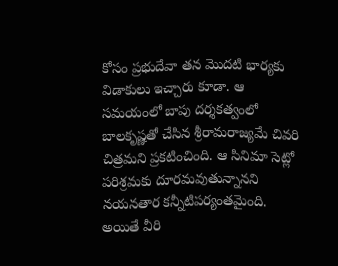కోసం ప్రభుదేవా తన మొదటి భార్యకు విడాకులు ఇచ్చారు కూడా. ఆ సమయంలో బాపు దర్శకత్వంలో బాలకృష్ణతో చేసిన శ్రీరామరాజ్యమే చివరి చిత్రమని ప్రకటించింది. ఆ సినిమా సెట్లో పరిశ్రమకు దూరమవుతున్నానని నయనతార కన్నీటిపర్యంతమైంది. అయితే వీరి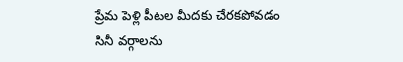ప్రేమ పెళ్లి పీటల మీదకు చేరకపోవడం సినీ వర్గాలను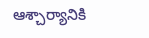ఆశ్చార్యానికి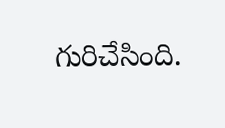గురిచేసింది.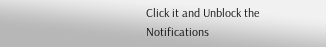Click it and Unblock the Notifications